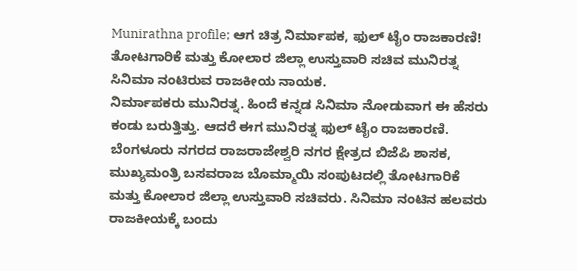Munirathna profile; ಆಗ ಚಿತ್ರ ನಿರ್ಮಾಪಕ, ಫುಲ್ ಟೈಂ ರಾಜಕಾರಣಿ!
ತೋಟಗಾರಿಕೆ ಮತ್ತು ಕೋಲಾರ ಜಿಲ್ಲಾ ಉಸ್ತುವಾರಿ ಸಚಿವ ಮುನಿರತ್ನ ಸಿನಿಮಾ ನಂಟಿರುವ ರಾಜಕೀಯ ನಾಯಕ.
ನಿರ್ಮಾಪಕರು ಮುನಿರತ್ನ. ಹಿಂದೆ ಕನ್ನಡ ಸಿನಿಮಾ ನೋಡುವಾಗ ಈ ಹೆಸರು ಕಂಡು ಬರುತ್ತಿತ್ತು. ಆದರೆ ಈಗ ಮುನಿರತ್ನ ಫುಲ್ ಟೈಂ ರಾಜಕಾರಣಿ. ಬೆಂಗಳೂರು ನಗರದ ರಾಜರಾಜೇಶ್ವರಿ ನಗರ ಕ್ಷೇತ್ರದ ಬಿಜೆಪಿ ಶಾಸಕ, ಮುಖ್ಯಮಂತ್ರಿ ಬಸವರಾಜ ಬೊಮ್ಮಾಯಿ ಸಂಪುಟದಲ್ಲಿ ತೋಟಗಾರಿಕೆ ಮತ್ತು ಕೋಲಾರ ಜಿಲ್ಲಾ ಉಸ್ತುವಾರಿ ಸಚಿವರು. ಸಿನಿಮಾ ನಂಟಿನ ಹಲವರು ರಾಜಕೀಯಕ್ಕೆ ಬಂದು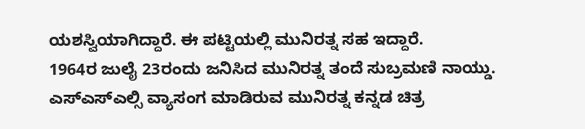ಯಶಸ್ವಿಯಾಗಿದ್ದಾರೆ. ಈ ಪಟ್ಟಿಯಲ್ಲಿ ಮುನಿರತ್ನ ಸಹ ಇದ್ದಾರೆ.
1964ರ ಜುಲೈ 23ರಂದು ಜನಿಸಿದ ಮುನಿರತ್ನ ತಂದೆ ಸುಬ್ರಮಣಿ ನಾಯ್ಡು. ಎಸ್ಎಸ್ಎಲ್ಸಿ ವ್ಯಾಸಂಗ ಮಾಡಿರುವ ಮುನಿರತ್ನ ಕನ್ನಡ ಚಿತ್ರ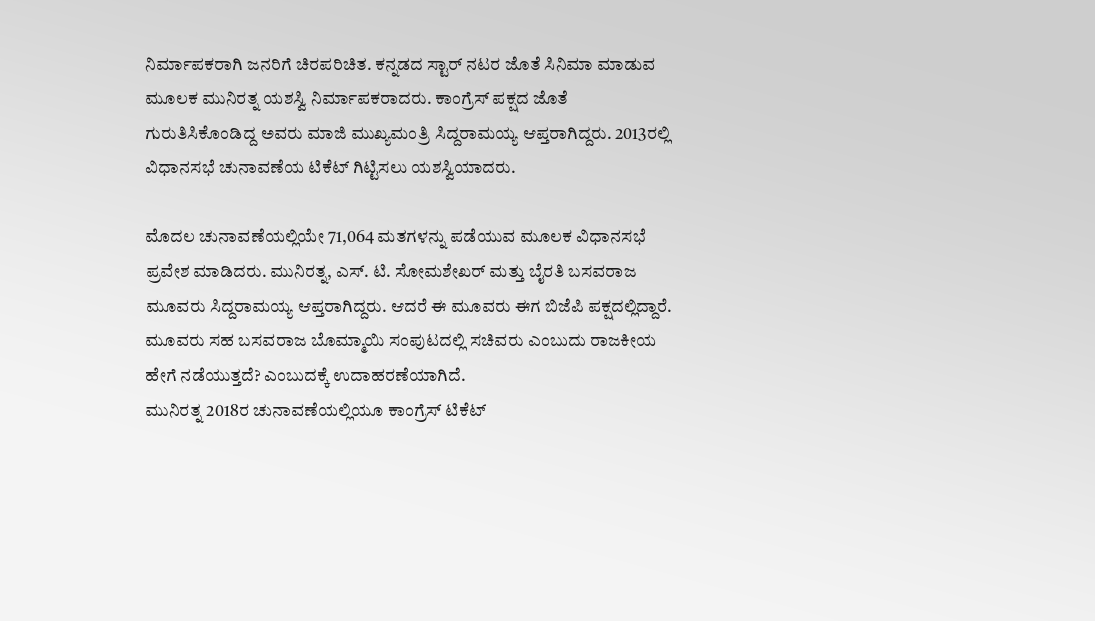ನಿರ್ಮಾಪಕರಾಗಿ ಜನರಿಗೆ ಚಿರಪರಿಚಿತ. ಕನ್ನಡದ ಸ್ಟಾರ್ ನಟರ ಜೊತೆ ಸಿನಿಮಾ ಮಾಡುವ ಮೂಲಕ ಮುನಿರತ್ನ ಯಶಸ್ವಿ ನಿರ್ಮಾಪಕರಾದರು. ಕಾಂಗ್ರೆಸ್ ಪಕ್ಷದ ಜೊತೆ ಗುರುತಿಸಿಕೊಂಡಿದ್ದ ಅವರು ಮಾಜಿ ಮುಖ್ಯಮಂತ್ರಿ ಸಿದ್ದರಾಮಯ್ಯ ಆಪ್ತರಾಗಿದ್ದರು. 2013ರಲ್ಲಿ ವಿಧಾನಸಭೆ ಚುನಾವಣೆಯ ಟಿಕೆಟ್ ಗಿಟ್ಟಿಸಲು ಯಶಸ್ವಿಯಾದರು.

ಮೊದಲ ಚುನಾವಣೆಯಲ್ಲಿಯೇ 71,064 ಮತಗಳನ್ನು ಪಡೆಯುವ ಮೂಲಕ ವಿಧಾನಸಭೆ ಪ್ರವೇಶ ಮಾಡಿದರು. ಮುನಿರತ್ನ, ಎಸ್. ಟಿ. ಸೋಮಶೇಖರ್ ಮತ್ತು ಬೈರತಿ ಬಸವರಾಜ ಮೂವರು ಸಿದ್ದರಾಮಯ್ಯ ಆಪ್ತರಾಗಿದ್ದರು. ಆದರೆ ಈ ಮೂವರು ಈಗ ಬಿಜೆಪಿ ಪಕ್ಷದಲ್ಲಿದ್ದಾರೆ. ಮೂವರು ಸಹ ಬಸವರಾಜ ಬೊಮ್ಮಾಯಿ ಸಂಪುಟದಲ್ಲಿ ಸಚಿವರು ಎಂಬುದು ರಾಜಕೀಯ ಹೇಗೆ ನಡೆಯುತ್ತದೆ? ಎಂಬುದಕ್ಕೆ ಉದಾಹರಣೆಯಾಗಿದೆ.
ಮುನಿರತ್ನ 2018ರ ಚುನಾವಣೆಯಲ್ಲಿಯೂ ಕಾಂಗ್ರೆಸ್ ಟಿಕೆಟ್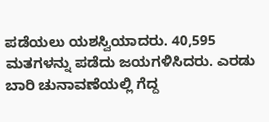ಪಡೆಯಲು ಯಶಸ್ವಿಯಾದರು. 40,595 ಮತಗಳನ್ನು ಪಡೆದು ಜಯಗಳಿಸಿದರು. ಎರಡು ಬಾರಿ ಚುನಾವಣೆಯಲ್ಲಿ ಗೆದ್ದ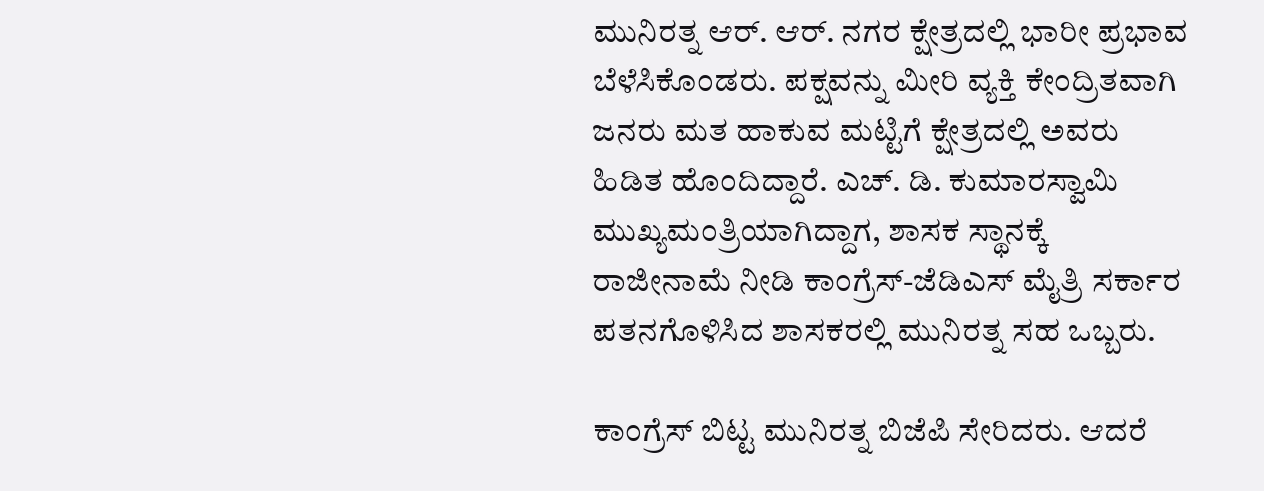ಮುನಿರತ್ನ ಆರ್. ಆರ್. ನಗರ ಕ್ಷೇತ್ರದಲ್ಲಿ ಭಾರೀ ಪ್ರಭಾವ ಬೆಳೆಸಿಕೊಂಡರು. ಪಕ್ಷವನ್ನು ಮೀರಿ ವ್ಯಕ್ತಿ ಕೇಂದ್ರಿತವಾಗಿ ಜನರು ಮತ ಹಾಕುವ ಮಟ್ಟಿಗೆ ಕ್ಷೇತ್ರದಲ್ಲಿ ಅವರು ಹಿಡಿತ ಹೊಂದಿದ್ದಾರೆ. ಎಚ್. ಡಿ. ಕುಮಾರಸ್ವಾಮಿ ಮುಖ್ಯಮಂತ್ರಿಯಾಗಿದ್ದಾಗ, ಶಾಸಕ ಸ್ಥಾನಕ್ಕೆ ರಾಜೀನಾಮೆ ನೀಡಿ ಕಾಂಗ್ರೆಸ್-ಜೆಡಿಎಸ್ ಮೈತ್ರಿ ಸರ್ಕಾರ ಪತನಗೊಳಿಸಿದ ಶಾಸಕರಲ್ಲಿ ಮುನಿರತ್ನ ಸಹ ಒಬ್ಬರು.

ಕಾಂಗ್ರೆಸ್ ಬಿಟ್ಟ ಮುನಿರತ್ನ ಬಿಜೆಪಿ ಸೇರಿದರು. ಆದರೆ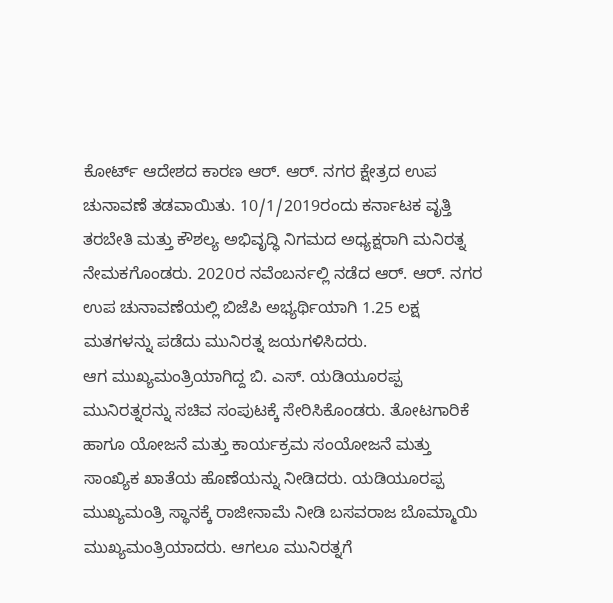ಕೋರ್ಟ್ ಆದೇಶದ ಕಾರಣ ಆರ್. ಆರ್. ನಗರ ಕ್ಷೇತ್ರದ ಉಪ ಚುನಾವಣೆ ತಡವಾಯಿತು. 10/1/2019ರಂದು ಕರ್ನಾಟಕ ವೃತ್ತಿ ತರಬೇತಿ ಮತ್ತು ಕೌಶಲ್ಯ ಅಭಿವೃದ್ಧಿ ನಿಗಮದ ಅಧ್ಯಕ್ಷರಾಗಿ ಮನಿರತ್ನ ನೇಮಕಗೊಂಡರು. 2020ರ ನವೆಂಬರ್ನಲ್ಲಿ ನಡೆದ ಆರ್. ಆರ್. ನಗರ ಉಪ ಚುನಾವಣೆಯಲ್ಲಿ ಬಿಜೆಪಿ ಅಭ್ಯರ್ಥಿಯಾಗಿ 1.25 ಲಕ್ಷ ಮತಗಳನ್ನು ಪಡೆದು ಮುನಿರತ್ನ ಜಯಗಳಿಸಿದರು.
ಆಗ ಮುಖ್ಯಮಂತ್ರಿಯಾಗಿದ್ದ ಬಿ. ಎಸ್. ಯಡಿಯೂರಪ್ಪ ಮುನಿರತ್ನರನ್ನು ಸಚಿವ ಸಂಪುಟಕ್ಕೆ ಸೇರಿಸಿಕೊಂಡರು. ತೋಟಗಾರಿಕೆ ಹಾಗೂ ಯೋಜನೆ ಮತ್ತು ಕಾರ್ಯಕ್ರಮ ಸಂಯೋಜನೆ ಮತ್ತು ಸಾಂಖ್ಯಿಕ ಖಾತೆಯ ಹೊಣೆಯನ್ನು ನೀಡಿದರು. ಯಡಿಯೂರಪ್ಪ ಮುಖ್ಯಮಂತ್ರಿ ಸ್ಥಾನಕ್ಕೆ ರಾಜೀನಾಮೆ ನೀಡಿ ಬಸವರಾಜ ಬೊಮ್ಮಾಯಿ ಮುಖ್ಯಮಂತ್ರಿಯಾದರು. ಆಗಲೂ ಮುನಿರತ್ನಗೆ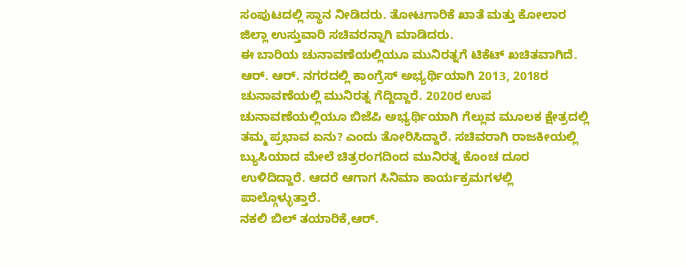ಸಂಪುಟದಲ್ಲಿ ಸ್ಥಾನ ನೀಡಿದರು. ತೋಟಗಾರಿಕೆ ಖಾತೆ ಮತ್ತು ಕೋಲಾರ ಜಿಲ್ಲಾ ಉಸ್ತುವಾರಿ ಸಚಿವರನ್ನಾಗಿ ಮಾಡಿದರು.
ಈ ಬಾರಿಯ ಚುನಾವಣೆಯಲ್ಲಿಯೂ ಮುನಿರತ್ನಗೆ ಟಿಕೆಟ್ ಖಚಿತವಾಗಿದೆ. ಆರ್. ಆರ್. ನಗರದಲ್ಲಿ ಕಾಂಗ್ರೆಸ್ ಅಭ್ಯರ್ಥಿಯಾಗಿ 2013, 2018ರ ಚುನಾವಣೆಯಲ್ಲಿ ಮುನಿರತ್ನ ಗೆದ್ದಿದ್ದಾರೆ. 2020ರ ಉಪ ಚುನಾವಣೆಯಲ್ಲಿಯೂ ಬಿಜೆಪಿ ಅಭ್ಯರ್ಥಿಯಾಗಿ ಗೆಲ್ಲುವ ಮೂಲಕ ಕ್ಷೇತ್ರದಲ್ಲಿ ತಮ್ಮ ಪ್ರಭಾವ ಏನು? ಎಂದು ತೋರಿಸಿದ್ದಾರೆ. ಸಚಿವರಾಗಿ ರಾಜಕೀಯಲ್ಲಿ ಬ್ಯುಸಿಯಾದ ಮೇಲೆ ಚಿತ್ರರಂಗದಿಂದ ಮುನಿರತ್ನ ಕೊಂಚ ದೂರ ಉಳಿದಿದ್ದಾರೆ. ಆದರೆ ಆಗಾಗ ಸಿನಿಮಾ ಕಾರ್ಯಕ್ರಮಗಳಲ್ಲಿ ಪಾಲ್ಗೊಳ್ಳುತ್ತಾರೆ.
ನಕಲಿ ಬಿಲ್ ತಯಾರಿಕೆ,ಆರ್.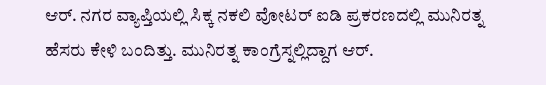ಆರ್. ನಗರ ವ್ಯಾಪ್ತಿಯಲ್ಲಿ ಸಿಕ್ಕ ನಕಲಿ ವೋಟರ್ ಐಡಿ ಪ್ರಕರಣದಲ್ಲಿ ಮುನಿರತ್ನ ಹೆಸರು ಕೇಳಿ ಬಂದಿತ್ತು. ಮುನಿರತ್ನ ಕಾಂಗ್ರೆಸ್ನಲ್ಲಿದ್ದಾಗ ಆರ್.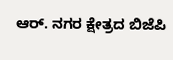ಆರ್. ನಗರ ಕ್ಷೇತ್ರದ ಬಿಜೆಪಿ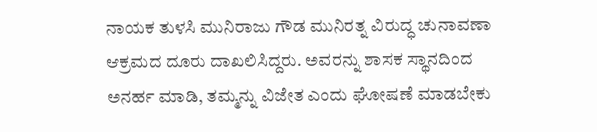ನಾಯಕ ತುಳಸಿ ಮುನಿರಾಜು ಗೌಡ ಮುನಿರತ್ನ ವಿರುದ್ಧ ಚುನಾವಣಾ ಆಕ್ರಮದ ದೂರು ದಾಖಲಿಸಿದ್ದರು. ಅವರನ್ನು ಶಾಸಕ ಸ್ಥಾನದಿಂದ ಅನರ್ಹ ಮಾಡಿ, ತಮ್ಮನ್ನು ವಿಜೇತ ಎಂದು ಘೋಷಣೆ ಮಾಡಬೇಕು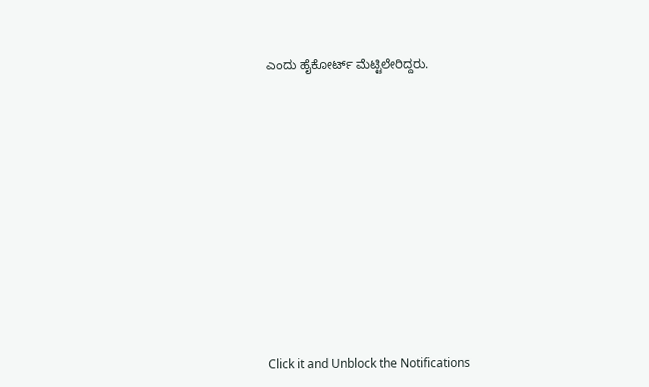ಎಂದು ಹೈಕೋರ್ಟ್ ಮೆಟ್ಟಿಲೇರಿದ್ದರು.












Click it and Unblock the Notifications